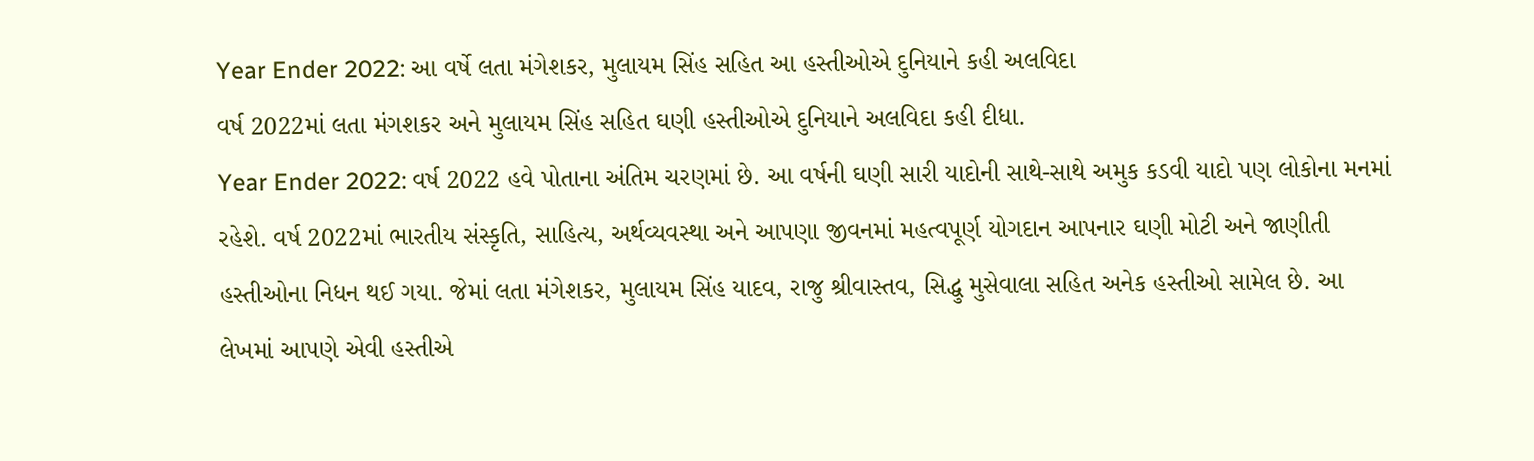Year Ender 2022: આ વર્ષે લતા મંગેશકર, મુલાયમ સિંહ સહિત આ હસ્તીઓએ દુનિયાને કહી અલવિદા
વર્ષ 2022માં લતા મંગશકર અને મુલાયમ સિંહ સહિત ઘણી હસ્તીઓએ દુનિયાને અલવિદા કહી દીધા.
Year Ender 2022: વર્ષ 2022 હવે પોતાના અંતિમ ચરણમાં છે. આ વર્ષની ઘણી સારી યાદોની સાથે-સાથે અમુક કડવી યાદો પણ લોકોના મનમાં રહેશે. વર્ષ 2022માં ભારતીય સંસ્કૃતિ, સાહિત્ય, અર્થવ્યવસ્થા અને આપણા જીવનમાં મહત્વપૂર્ણ યોગદાન આપનાર ઘણી મોટી અને જાણીતી હસ્તીઓના નિધન થઈ ગયા. જેમાં લતા મંગેશકર, મુલાયમ સિંહ યાદવ, રાજુ શ્રીવાસ્તવ, સિદ્ધુ મુસેવાલા સહિત અનેક હસ્તીઓ સામેલ છે. આ લેખમાં આપણે એવી હસ્તીએ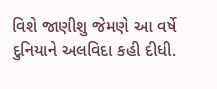વિશે જાણીશુ જેમણે આ વર્ષે દુનિયાને અલવિદા કહી દીધી.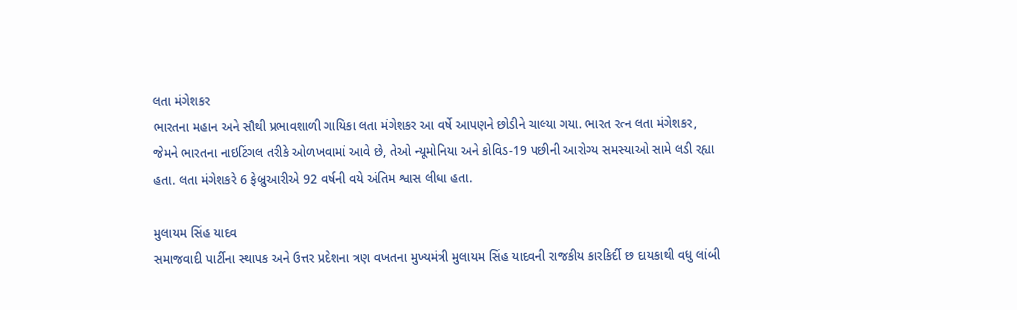લતા મંગેશકર
ભારતના મહાન અને સૌથી પ્રભાવશાળી ગાયિકા લતા મંગેશકર આ વર્ષે આપણને છોડીને ચાલ્યા ગયા. ભારત રત્ન લતા મંગેશકર, જેમને ભારતના નાઇટિંગલ તરીકે ઓળખવામાં આવે છે, તેઓ ન્યૂમોનિયા અને કોવિડ-19 પછીની આરોગ્ય સમસ્યાઓ સામે લડી રહ્યા હતા. લતા મંગેશકરે 6 ફેબ્રુઆરીએ 92 વર્ષની વયે અંતિમ શ્વાસ લીધા હતા.

મુલાયમ સિંહ યાદવ
સમાજવાદી પાર્ટીના સ્થાપક અને ઉત્તર પ્રદેશના ત્રણ વખતના મુખ્યમંત્રી મુલાયમ સિંહ યાદવની રાજકીય કારકિર્દી છ દાયકાથી વધુ લાંબી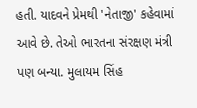હતી. યાદવને પ્રેમથી 'નેતાજી' કહેવામાં આવે છે. તેઓ ભારતના સંરક્ષણ મંત્રી પણ બન્યા. મુલાયમ સિંહ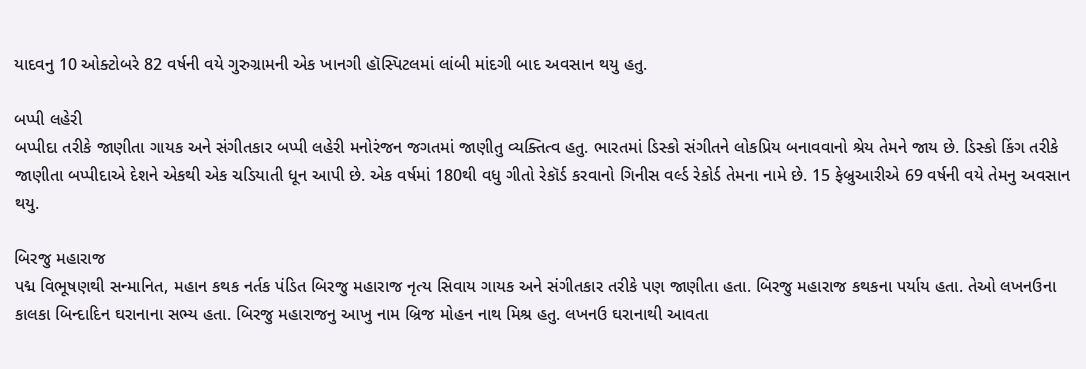યાદવનુ 10 ઓક્ટોબરે 82 વર્ષની વયે ગુરુગ્રામની એક ખાનગી હૉસ્પિટલમાં લાંબી માંદગી બાદ અવસાન થયુ હતુ.

બપ્પી લહેરી
બપ્પીદા તરીકે જાણીતા ગાયક અને સંગીતકાર બપ્પી લહેરી મનોરંજન જગતમાં જાણીતુ વ્યક્તિત્વ હતુ. ભારતમાં ડિસ્કો સંગીતને લોકપ્રિય બનાવવાનો શ્રેય તેમને જાય છે. ડિસ્કો કિંગ તરીકે જાણીતા બપ્પીદાએ દેશને એકથી એક ચડિયાતી ધૂન આપી છે. એક વર્ષમાં 180થી વધુ ગીતો રેકૉર્ડ કરવાનો ગિનીસ વર્લ્ડ રેકોર્ડ તેમના નામે છે. 15 ફેબ્રુઆરીએ 69 વર્ષની વયે તેમનુ અવસાન થયુ.

બિરજુ મહારાજ
પદ્મ વિભૂષણથી સન્માનિત, મહાન કથક નર્તક પંડિત બિરજુ મહારાજ નૃત્ય સિવાય ગાયક અને સંગીતકાર તરીકે પણ જાણીતા હતા. બિરજુ મહારાજ કથકના પર્યાય હતા. તેઓ લખનઉના કાલકા બિન્દાદિન ઘરાનાના સભ્ય હતા. બિરજુ મહારાજનુ આખુ નામ બ્રિજ મોહન નાથ મિશ્ર હતુ. લખનઉ ઘરાનાથી આવતા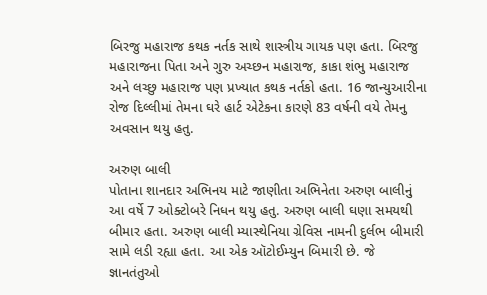બિરજુ મહારાજ કથક નર્તક સાથે શાસ્ત્રીય ગાયક પણ હતા. બિરજુ મહારાજના પિતા અને ગુરુ અચ્છન મહારાજ, કાકા શંભુ મહારાજ અને લચ્છુ મહારાજ પણ પ્રખ્યાત કથક નર્તકો હતા. 16 જાન્યુઆરીના રોજ દિલ્લીમાં તેમના ઘરે હાર્ટ એટેકના કારણે 83 વર્ષની વયે તેમનુ અવસાન થયુ હતુ.

અરુણ બાલી
પોતાના શાનદાર અભિનય માટે જાણીતા અભિનેતા અરુણ બાલીનું આ વર્ષે 7 ઓક્ટોબરે નિધન થયુ હતુ. અરુણ બાલી ઘણા સમયથી બીમાર હતા. અરુણ બાલી મ્યાસ્થેનિયા ગ્રેવિસ નામની દુર્લભ બીમારી સામે લડી રહ્યા હતા. આ એક ઑટોઈમ્યુન બિમારી છે. જે જ્ઞાનતંતુઓ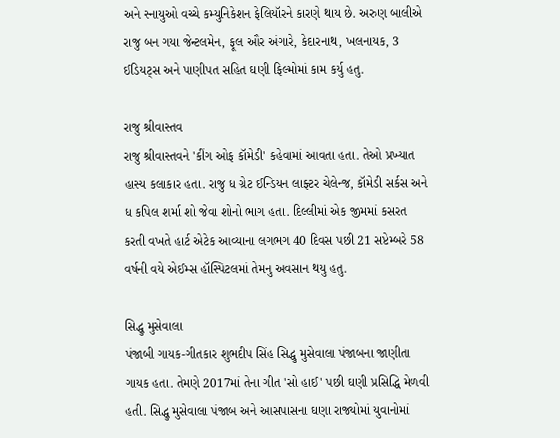અને સ્નાયુઓ વચ્ચે કમ્યુનિકેશન ફેલિયૉરને કારણે થાય છે. અરુણ બાલીએ રાજુ બન ગયા જેન્ટલમેન, ફૂલ ઔર અંગારે, કેદારનાથ, ખલનાયક, 3 ઈડિયટ્સ અને પાણીપત સહિત ઘણી ફિલ્મોમાં કામ કર્યુ હતુ.

રાજુ શ્રીવાસ્તવ
રાજુ શ્રીવાસ્તવને 'કીંગ ઓફ કૉમેડી' કહેવામાં આવતા હતા. તેઓ પ્રખ્યાત હાસ્ય કલાકાર હતા. રાજુ ધ ગ્રેટ ઈન્ડિયન લાફ્ટર ચેલેન્જ, કૉમેડી સર્કસ અને ધ કપિલ શર્મા શો જેવા શોનો ભાગ હતા. દિલ્લીમાં એક જીમમાં કસરત કરતી વખતે હાર્ટ એટેક આવ્યાના લગભગ 40 દિવસ પછી 21 સપ્ટેમ્બરે 58 વર્ષની વયે એઈમ્સ હૉસ્પિટલમાં તેમનુ અવસાન થયુ હતુ.

સિદ્ધુ મુસેવાલા
પંજાબી ગાયક-ગીતકાર શુભદીપ સિંહ સિદ્ધુ મુસેવાલા પંજાબના જાણીતા ગાયક હતા. તેમણે 2017માં તેના ગીત 'સો હાઈ' પછી ઘણી પ્રસિદ્ધિ મેળવી હતી. સિદ્ધુ મુસેવાલા પંજાબ અને આસપાસના ઘણા રાજ્યોમાં યુવાનોમાં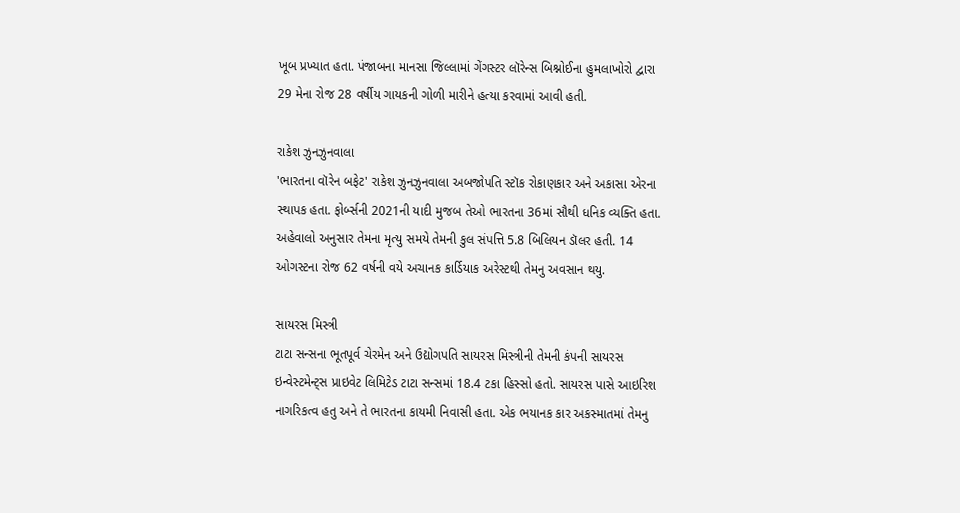ખૂબ પ્રખ્યાત હતા. પંજાબના માનસા જિલ્લામાં ગેંગસ્ટર લૉરેન્સ બિશ્નોઈના હુમલાખોરો દ્વારા 29 મેના રોજ 28 વર્ષીય ગાયકની ગોળી મારીને હત્યા કરવામાં આવી હતી.

રાકેશ ઝુનઝુનવાલા
'ભારતના વૉરેન બફેટ' રાકેશ ઝુનઝુનવાલા અબજોપતિ સ્ટૉક રોકાણકાર અને અકાસા એરના સ્થાપક હતા. ફોર્બ્સની 2021ની યાદી મુજબ તેઓ ભારતના 36માં સૌથી ધનિક વ્યક્તિ હતા. અહેવાલો અનુસાર તેમના મૃત્યુ સમયે તેમની કુલ સંપત્તિ 5.8 બિલિયન ડૉલર હતી. 14 ઓગસ્ટના રોજ 62 વર્ષની વયે અચાનક કાર્ડિયાક અરેસ્ટથી તેમનુ અવસાન થયુ.

સાયરસ મિસ્ત્રી
ટાટા સન્સના ભૂતપૂર્વ ચેરમેન અને ઉદ્યોગપતિ સાયરસ મિસ્ત્રીની તેમની કંપની સાયરસ ઇન્વેસ્ટમેન્ટ્સ પ્રાઇવેટ લિમિટેડ ટાટા સન્સમાં 18.4 ટકા હિસ્સો હતો. સાયરસ પાસે આઇરિશ નાગરિકત્વ હતુ અને તે ભારતના કાયમી નિવાસી હતા. એક ભયાનક કાર અકસ્માતમાં તેમનુ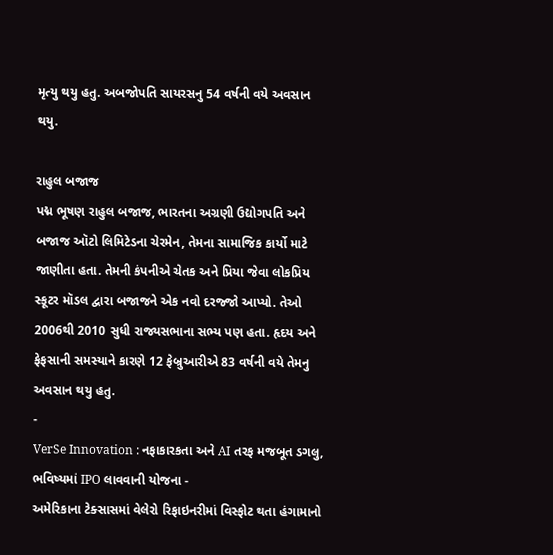મૃત્યુ થયુ હતુ. અબજોપતિ સાયરસનુ 54 વર્ષની વયે અવસાન થયુ.

રાહુલ બજાજ
પદ્મ ભૂષણ રાહુલ બજાજ, ભારતના અગ્રણી ઉદ્યોગપતિ અને બજાજ ઑટો લિમિટેડના ચેરમેન, તેમના સામાજિક કાર્યો માટે જાણીતા હતા. તેમની કંપનીએ ચેતક અને પ્રિયા જેવા લોકપ્રિય સ્કૂટર મૉડલ દ્વારા બજાજને એક નવો દરજ્જો આપ્યો. તેઓ 2006થી 2010 સુધી રાજ્યસભાના સભ્ય પણ હતા. હૃદય અને ફેફસાની સમસ્યાને કારણે 12 ફેબ્રુઆરીએ 83 વર્ષની વયે તેમનુ અવસાન થયુ હતુ.
-
VerSe Innovation : નફાકારકતા અને AI તરફ મજબૂત ડગલુ, ભવિષ્યમાં IPO લાવવાની યોજના -
અમેરિકાના ટેક્સાસમાં વેલેરો રિફાઇનરીમાં વિસ્ફોટ થતા હંગામાનો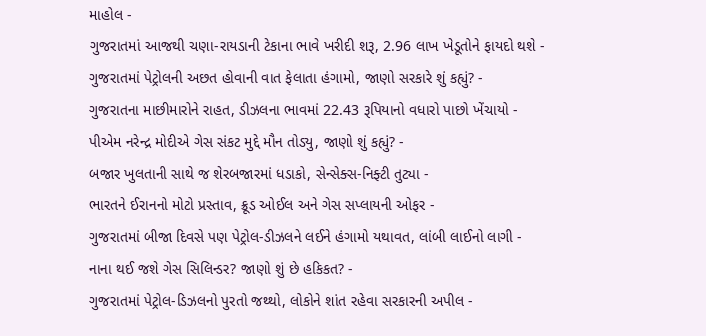માહોલ -
ગુજરાતમાં આજથી ચણા-રાયડાની ટેકાના ભાવે ખરીદી શરૂ, 2.96 લાખ ખેડૂતોને ફાયદો થશે -
ગુજરાતમાં પેટ્રોલની અછત હોવાની વાત ફેલાતા હંગામો, જાણો સરકારે શું કહ્યું? -
ગુજરાતના માછીમારોને રાહત, ડીઝલના ભાવમાં 22.43 રૂપિયાનો વધારો પાછો ખેંચાયો -
પીએમ નરેન્દ્ર મોદીએ ગેસ સંકટ મુદ્દે મૌન તોડ્યુ, જાણો શું કહ્યું? -
બજાર ખુલતાની સાથે જ શેરબજારમાં ધડાકો, સેન્સેક્સ-નિફ્ટી તુટ્યા -
ભારતને ઈરાનનો મોટો પ્રસ્તાવ, ક્રૂડ ઓઈલ અને ગેસ સપ્લાયની ઓફર -
ગુજરાતમાં બીજા દિવસે પણ પેટ્રોલ-ડીઝલને લઈને હંગામો યથાવત, લાંબી લાઈનો લાગી -
નાના થઈ જશે ગેસ સિલિન્ડર? જાણો શું છે હકિકત? -
ગુજરાતમાં પેટ્રોલ-ડિઝલનો પુરતો જથ્થો, લોકોને શાંત રહેવા સરકારની અપીલ -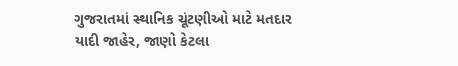ગુજરાતમાં સ્થાનિક ચૂંટણીઓ માટે મતદાર યાદી જાહેર, જાણો કેટલા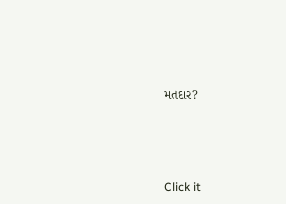મતદાર?






Click it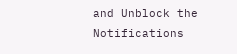and Unblock the Notifications